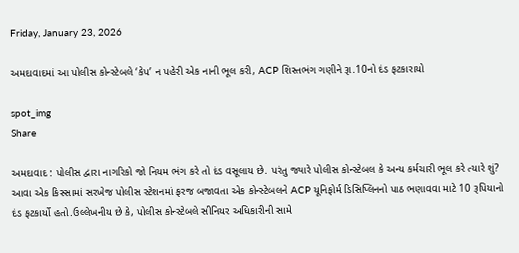Friday, January 23, 2026

અમદાવાદમાં આ પોલીસ કોન્સ્ટેબલે ‘કેપ’ ન પહેરી એક નાની ભૂલ કરી, ACP શિસ્તભંગ ગણીને રૂા.10નો દંડ ફટકારાયો

spot_img
Share

અમદાવાદ : પોલીસ દ્વારા નાગરિકો જો નિયમ ભંગ કરે તો દંડ વસૂલાય છે. પરંતુ જ્યારે પોલીસ કોન્સ્ટેબલ કે અન્ય કર્મચારી ભૂલ કરે ત્યારે શું? આવા એક કિસ્સામાં સરખેજ પોલીસ સ્ટેશનમાં ફરજ બજાવતા એક કોન્સ્ટેબલને ACP યૂનિફોર્મ ડિસિપ્લિનનો પાઠ ભણાવવા માટે 10 રૂપિયાનો દંડ ફટકાર્યો હતો.ઉલ્લેખનીય છે કે, પોલીસ કોન્સ્ટેબલે સીનિયર અધિકારીની સામે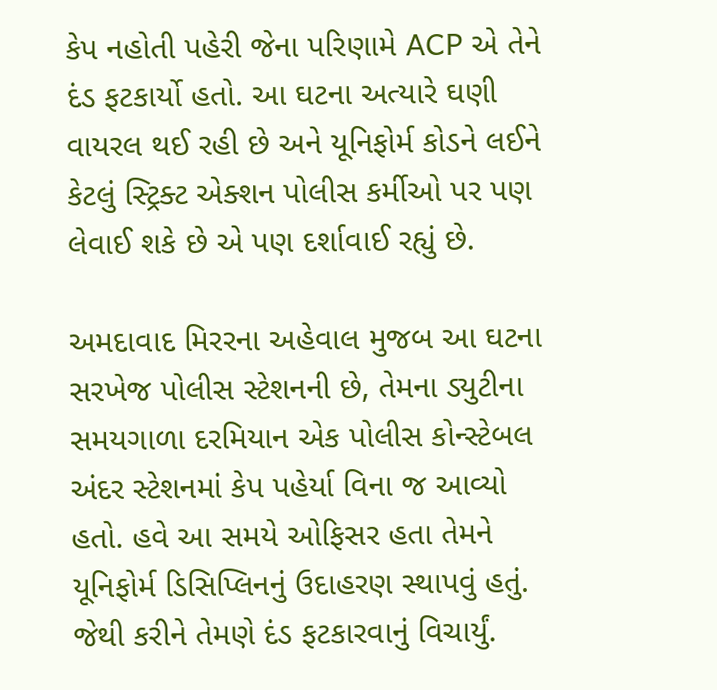કેપ નહોતી પહેરી જેના પરિણામે ACP એ તેને દંડ ફટકાર્યો હતો. આ ઘટના અત્યારે ઘણી વાયરલ થઈ રહી છે અને યૂનિફોર્મ કોડને લઈને કેટલું સ્ટ્રિક્ટ એક્શન પોલીસ કર્મીઓ પર પણ લેવાઈ શકે છે એ પણ દર્શાવાઈ રહ્યું છે.

અમદાવાદ મિરરના અહેવાલ મુજબ આ ઘટના સરખેજ પોલીસ સ્ટેશનની છે, તેમના ડ્યુટીના સમયગાળા દરમિયાન એક પોલીસ કોન્સ્ટેબલ અંદર સ્ટેશનમાં કેપ પહેર્યા વિના જ આવ્યો હતો. હવે આ સમયે ઓફિસર હતા તેમને યૂનિફોર્મ ડિસિપ્લિનનું ઉદાહરણ સ્થાપવું હતું. જેથી કરીને તેમણે દંડ ફટકારવાનું વિચાર્યું.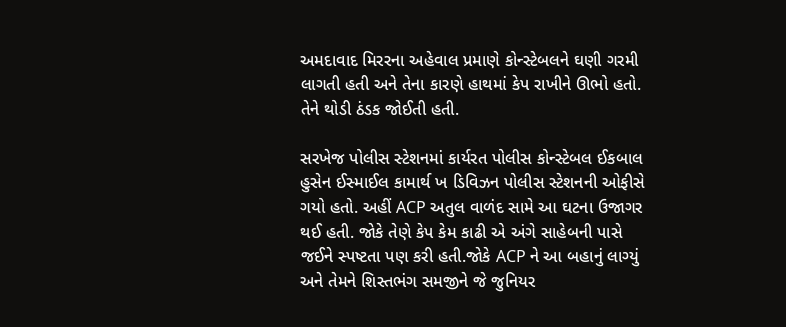અમદાવાદ મિરરના અહેવાલ પ્રમાણે કોન્સ્ટેબલને ઘણી ગરમી લાગતી હતી અને તેના કારણે હાથમાં કેપ રાખીને ઊભો હતો. તેને થોડી ઠંડક જોઈતી હતી.

સરખેજ પોલીસ સ્ટેશનમાં કાર્યરત પોલીસ કોન્સ્ટેબલ ઈકબાલ હુસેન ઈસ્માઈલ કામાર્થ ખ ડિવિઝન પોલીસ સ્ટેશનની ઓફીસે ગયો હતો. અહીં ACP અતુલ વાળંદ સામે આ ઘટના ઉજાગર થઈ હતી. જોકે તેણે કેપ કેમ કાઢી એ અંગે સાહેબની પાસે જઈને સ્પષ્ટતા પણ કરી હતી.જોકે ACP ને આ બહાનું લાગ્યું અને તેમને શિસ્તભંગ સમજીને જે જુનિયર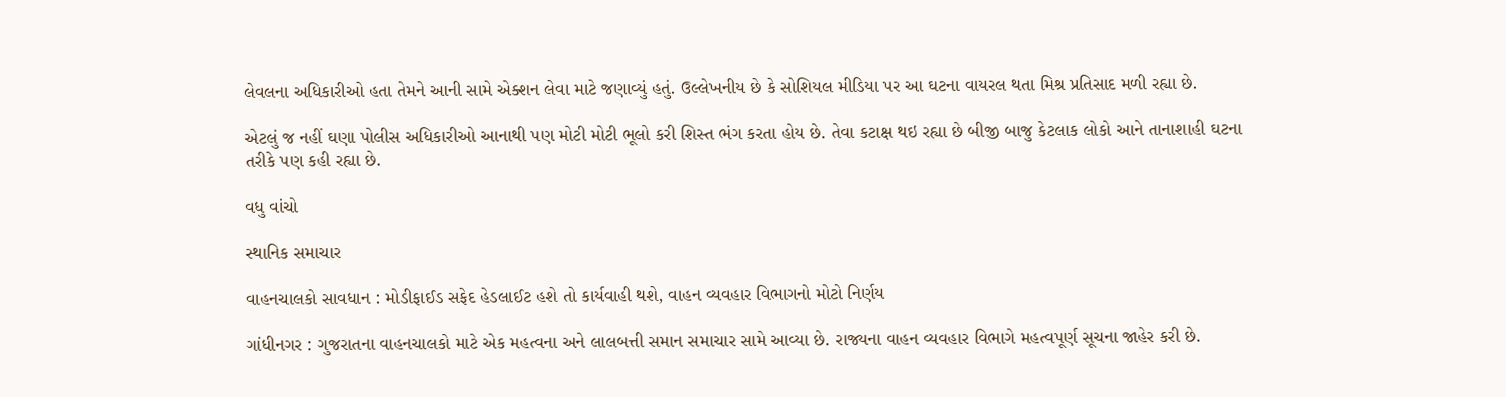લેવલના અધિકારીઓ હતા તેમને આની સામે એક્શન લેવા માટે જણાવ્યું હતું. ઉલ્લેખનીય છે કે સોશિયલ મીડિયા પર આ ઘટના વાયરલ થતા મિશ્ર પ્રતિસાદ મળી રહ્યા છે.

એટલું જ નહીં ઘણા પોલીસ અધિકારીઓ આનાથી પણ મોટી મોટી ભૂલો કરી શિસ્ત ભંગ કરતા હોય છે. તેવા કટાક્ષ થઇ રહ્યા છે બીજી બાજુ કેટલાક લોકો આને તાનાશાહી ઘટના તરીકે પણ કહી રહ્યા છે.

વધુ વાંચો

સ્થાનિક સમાચાર

વાહનચાલકો સાવધાન : મોડીફાઈડ સફેદ હેડલાઈટ હશે તો કાર્યવાહી થશે, વાહન વ્યવહાર વિભાગનો મોટો નિર્ણય

ગાંધીનગર : ગુજરાતના વાહનચાલકો માટે એક મહત્વના અને લાલબત્તી સમાન સમાચાર સામે આવ્યા છે. રાજ્યના વાહન વ્યવહાર વિભાગે મહત્વપૂર્ણ સૂચના જાહેર કરી છે.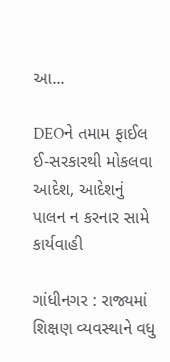આ...

DEOને તમામ ફાઈલ ઈ-સરકારથી મોકલવા આદેશ, આદેશનું પાલન ન કરનાર સામે કાર્યવાહી

ગાંધીનગર : રાજ્યમાં શિક્ષણ વ્યવસ્થાને વધુ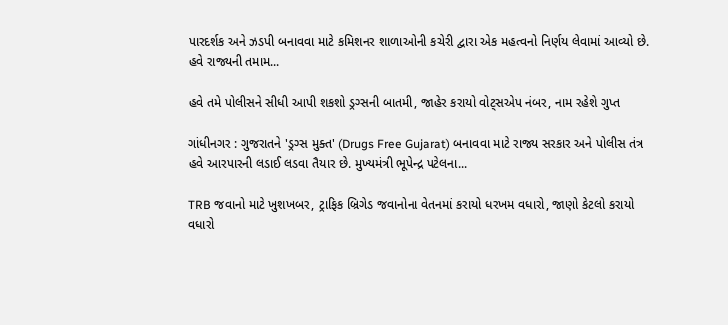પારદર્શક અને ઝડપી બનાવવા માટે કમિશનર શાળાઓની કચેરી દ્વારા એક મહત્વનો નિર્ણય લેવામાં આવ્યો છે. હવે રાજ્યની તમામ...

હવે તમે પોલીસને સીધી આપી શકશો ડ્રગ્સની બાતમી, જાહેર કરાયો વોટ્સએપ નંબર, નામ રહેશે ગુપ્ત

ગાંધીનગર : ગુજરાતને 'ડ્રગ્સ મુક્ત' (Drugs Free Gujarat) બનાવવા માટે રાજ્ય સરકાર અને પોલીસ તંત્ર હવે આરપારની લડાઈ લડવા તૈયાર છે. મુખ્યમંત્રી ભૂપેન્દ્ર પટેલના...

TRB જવાનો માટે ખુશખબર, ટ્રાફિક બ્રિગેડ જવાનોના વેતનમાં કરાયો ધરખમ વધારો, જાણો કેટલો કરાયો વધારો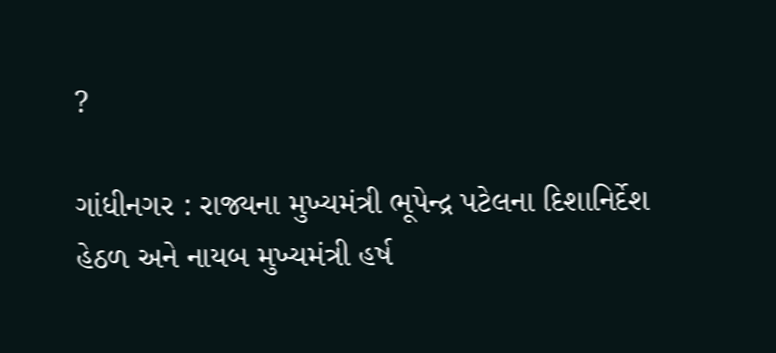?

ગાંધીનગર : રાજ્યના મુખ્યમંત્રી ભૂપેન્દ્ર પટેલના દિશાનિર્દેશ હેઠળ અને નાયબ મુખ્યમંત્રી હર્ષ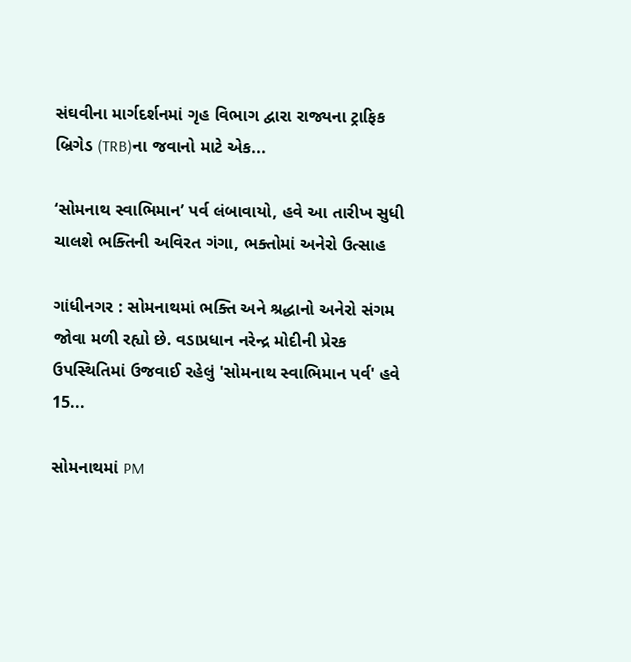સંઘવીના માર્ગદર્શનમાં ગૃહ વિભાગ દ્વારા રાજ્યના ટ્રાફિક બ્રિગેડ (TRB)ના જવાનો માટે એક...

‘સોમનાથ સ્વાભિમાન’ પર્વ લંબાવાયો, હવે આ તારીખ સુધી ચાલશે ભક્તિની અવિરત ગંગા, ભક્તોમાં અનેરો ઉત્સાહ

ગાંધીનગર : સોમનાથમાં ભક્તિ અને શ્રદ્ધાનો અનેરો સંગમ જોવા મળી રહ્યો છે. વડાપ્રધાન નરેન્દ્ર મોદીની પ્રેરક ઉપસ્થિતિમાં ઉજવાઈ રહેલું 'સોમનાથ સ્વાભિમાન પર્વ' હવે 15...

સોમનાથમાં PM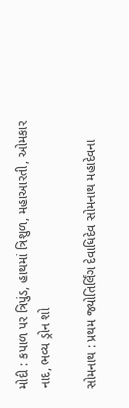મોદી : કપાળ પર ત્રિપુંડ, હાથમાં ત્રિશુળ, મહાઆરતી, ઓમકાર નાદ, ભવ્ય ડ્રોન શો

સોમનાથ : પ્રથમ જ્યોતિર્લિંગ દેવાધિદેવ સોમનાથ મહાદેવના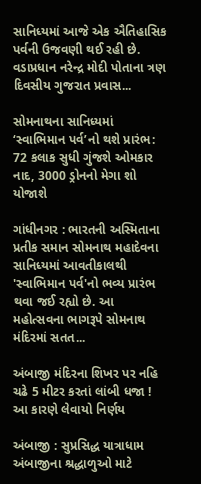સાનિધ્યમાં આજે એક ઐતિહાસિક પર્વની ઉજવણી થઈ રહી છે. વડાપ્રધાન નરેન્દ્ર મોદી પોતાના ત્રણ દિવસીય ગુજરાત પ્રવાસ...

સોમનાથના સાનિધ્યમાં ‘સ્વાભિમાન પર્વ’નો થશે પ્રારંભ: 72 કલાક સુધી ગુંજશે ઓમકાર નાદ, 3000 ડ્રોનનો મેગા શો યોજાશે

ગાંધીનગર : ભારતની અસ્મિતાના પ્રતીક સમાન સોમનાથ મહાદેવના સાનિધ્યમાં આવતીકાલથી 'સ્વાભિમાન પર્વ'નો ભવ્ય પ્રારંભ થવા જઈ રહ્યો છે. આ મહોત્સવના ભાગરૂપે સોમનાથ મંદિરમાં સતત...

અંબાજી મંદિરના શિખર પર નહિ ચઢે 5 મીટર કરતાં લાંબી ધજા ! આ કારણે લેવાયો નિર્ણય

અંબાજી : સુપ્રસિદ્ધ યાત્રાધામ અંબાજીના શ્રદ્ધાળુઓ માટે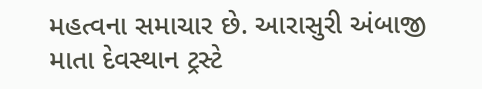મહત્વના સમાચાર છે. આરાસુરી અંબાજી માતા દેવસ્થાન ટ્રસ્ટે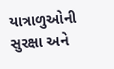યાત્રાળુઓની સુરક્ષા અને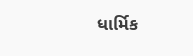ધાર્મિક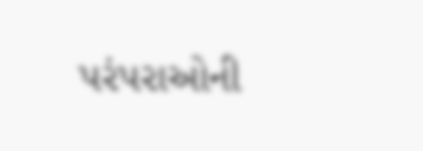પરંપરાઓની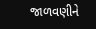જાળવણીને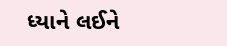ધ્યાને લઈને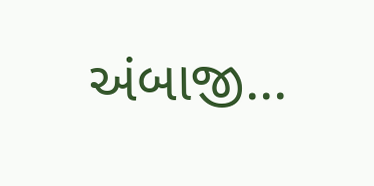અંબાજી...